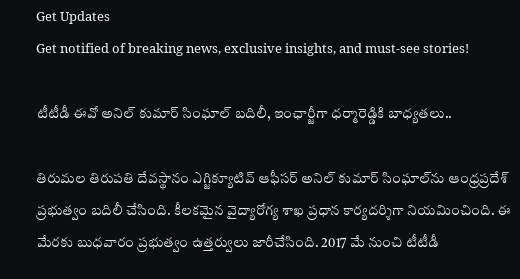Get Updates
Get notified of breaking news, exclusive insights, and must-see stories!

టీటీడీ ఈవో అనిల్ కుమార్ సింఘాల్ బదిలీ, ఇంఛార్జీగా ధర్మారెడ్డికి బాధ్యతలు..

తిరుమల తిరుపతి దేవస్థానం ఎగ్జిక్యూటివ్ ఆఫీసర్ అనిల్ కుమార్ సింఘాల్‌ను ఆంధ్రప్రదేశ్ ప్రభుత్వం బదిలీ చేసింది. కీలకమైన వైద్యారోగ్య శాఖ ప్రధాన కార్యదర్శిగా నియమించింది. ఈ మేరకు బుధవారం ప్రభుత్వం ఉత్తర్వులు జారీచేసింది. 2017 మే నుంచి టీటీడీ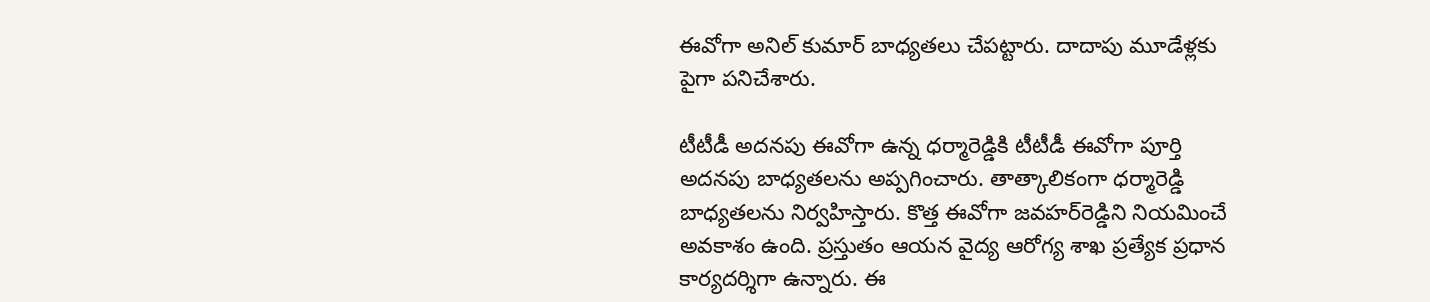ఈవోగా అనిల్ కుమార్ బాధ్యతలు చేపట్టారు. దాదాపు మూడేళ్లకు పైగా పనిచేశారు.

టీటీడీ అదనపు ఈవోగా ఉన్న ధర్మారెడ్డికి టీటీడీ ఈవోగా పూర్తి అదనపు బాధ్యతలను అప్పగించారు. తాత్కాలికంగా ధర్మారెడ్డి బాధ్యతలను నిర్వహిస్తారు. కొత్త ఈవోగా జవహర్‌రెడ్డిని నియమించే అవకాశం ఉంది. ప్రస్తుతం ఆయన వైద్య ఆరోగ్య శాఖ ప్రత్యేక ప్రధాన కార్యదర్శిగా ఉన్నారు. ఈ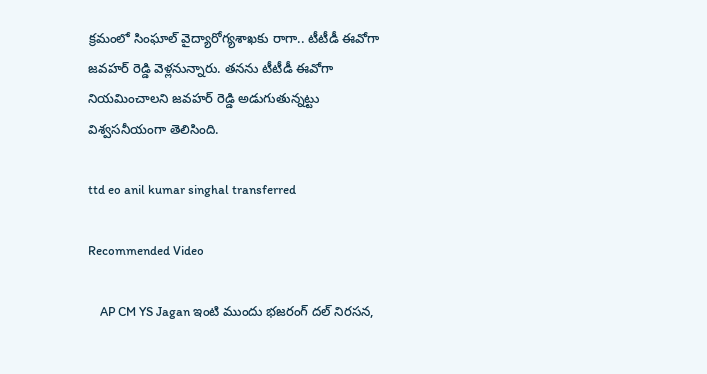క్రమంలో సింఘాల్ వైద్యారోగ్యశాఖకు రాగా.. టీటీడీ ఈవోగా జవహర్ రెడ్డి వెళ్లనున్నారు. తనను టీటీడీ ఈవోగా నియమించాలని జవహర్ రెడ్డి అడుగుతున్నట్టు విశ్వసనీయంగా తెలిసింది.

ttd eo anil kumar singhal transferred

Recommended Video

    AP CM YS Jagan ఇంటి ముందు భజరంగ్ దల్ నిరసన,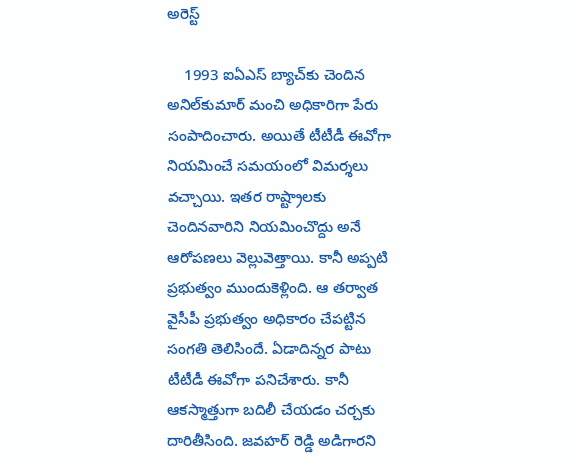అరెస్ట్

    1993 ఐఏఎస్‌ బ్యాచ్‌కు చెందిన అనిల్‌కుమార్‌ మంచి అధికారిగా పేరు సంపాదించారు. అయితే టీటీడీ ఈవోగా నియమించే సమయంలో విమర్శలు వచ్చాయి. ఇతర రాష్ట్రాలకు చెందినవారిని నియమించొద్దు అనే ఆరోపణలు వెల్లువెత్తాయి. కానీ అప్పటి ప్రభుత్వం ముందుకెళ్లింది. ఆ తర్వాత వైసీపీ ప్రభుత్వం అధికారం చేపట్టిన సంగతి తెలిసిందే. ఏడాదిన్నర పాటు టీటీడీ ఈవోగా పనిచేశారు. కానీ ఆకస్మాత్తుగా బదిలీ చేయడం చర్చకు దారితీసింది. జవహర్ రెడ్డి అడిగారని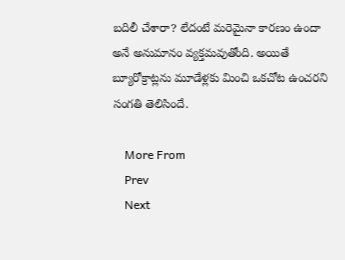బదిలీ చేశారా? లేదంటే మరెమైనా కారణం ఉందా అనే అనుమానం వ్యక్తమవుతోంది. అయితే బ్యూరోక్రాట్లను మూడేళ్లకు మించి ఒకచోట ఉంచరని సంగతి తెలిసిందే.

    More From
    Prev
    Next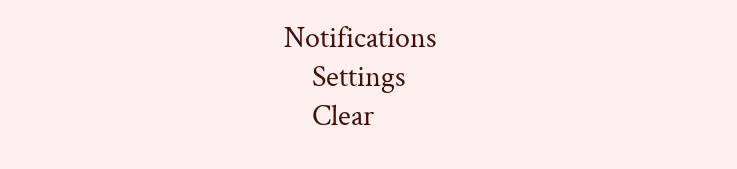Notifications
    Settings
    Clear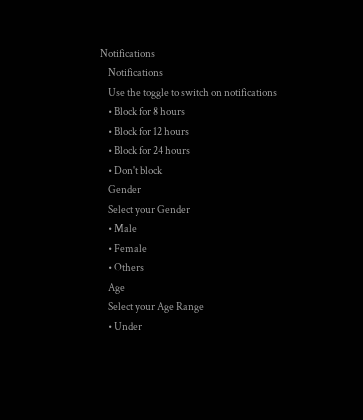Notifications
    Notifications
    Use the toggle to switch on notifications
    • Block for 8 hours
    • Block for 12 hours
    • Block for 24 hours
    • Don't block
    Gender
    Select your Gender
    • Male
    • Female
    • Others
    Age
    Select your Age Range
    • Under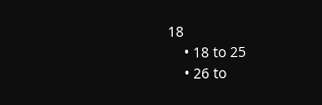18
    • 18 to 25
    • 26 to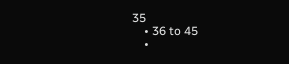35
    • 36 to 45
    •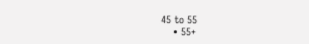45 to 55
    • 55+